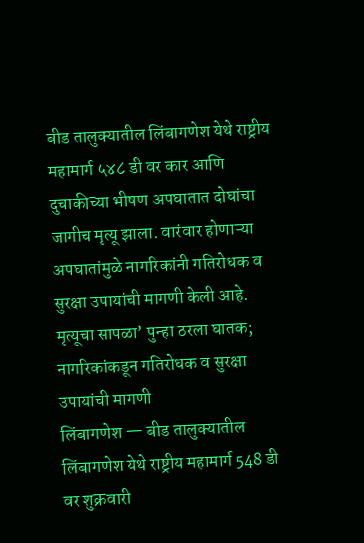बीड तालुक्यातील लिंबागणेश येथे राष्ट्रीय महामार्ग ५४८ डी वर कार आणि दुचाकीच्या भीषण अपघातात दोघांचा जागीच मृत्यू झाला. वारंवार होणाऱ्या अपघातांमुळे नागरिकांनी गतिरोधक व सुरक्षा उपायांची मागणी केली आहे.
मृत्यूचा सापळा’ पुन्हा ठरला घातक; नागरिकांकडून गतिरोधक व सुरक्षा उपायांची मागणी
लिंबागणेश — बीड तालुक्यातील लिंबागणेश येथे राष्ट्रीय महामार्ग 548 डी वर शुक्रवारी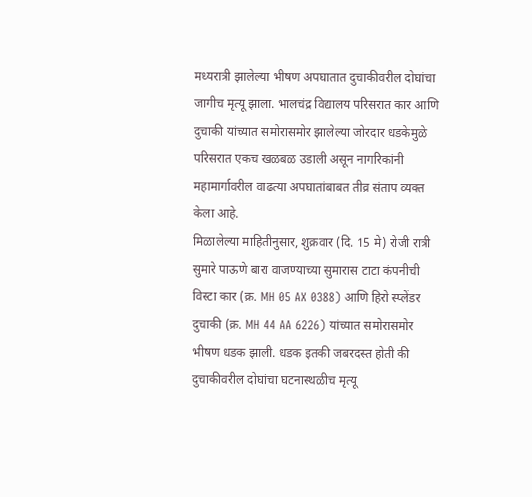मध्यरात्री झालेल्या भीषण अपघातात दुचाकीवरील दोघांचा जागीच मृत्यू झाला. भालचंद्र विद्यालय परिसरात कार आणि दुचाकी यांच्यात समोरासमोर झालेल्या जोरदार धडकेमुळे परिसरात एकच खळबळ उडाली असून नागरिकांनी महामार्गावरील वाढत्या अपघातांबाबत तीव्र संताप व्यक्त केला आहे.
मिळालेल्या माहितीनुसार, शुक्रवार (दि. 15 मे) रोजी रात्री सुमारे पाऊणे बारा वाजण्याच्या सुमारास टाटा कंपनीची विस्टा कार (क्र. MH 05 AX 0388) आणि हिरो स्प्लेंडर दुचाकी (क्र. MH 44 AA 6226) यांच्यात समोरासमोर भीषण धडक झाली. धडक इतकी जबरदस्त होती की दुचाकीवरील दोघांचा घटनास्थळीच मृत्यू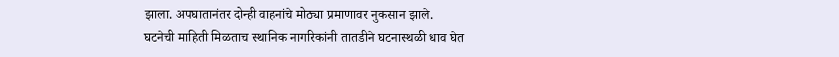झाला. अपघातानंतर दोन्ही वाहनांचे मोठ्या प्रमाणावर नुकसान झाले.
घटनेची माहिती मिळताच स्थानिक नागरिकांनी तातडीने घटनास्थळी धाव घेत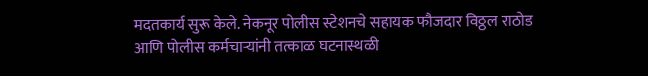मदतकार्य सुरू केले. नेकनूर पोलीस स्टेशनचे सहायक फौजदार विठ्ठल राठोड आणि पोलीस कर्मचाऱ्यांनी तत्काळ घटनास्थळी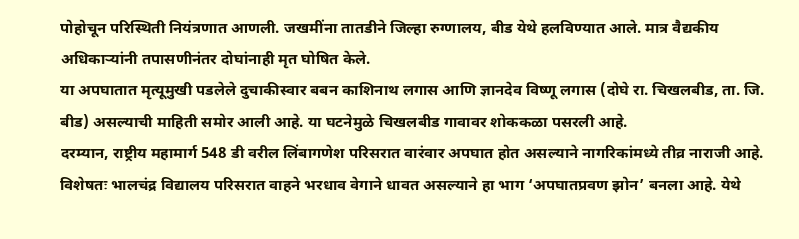पोहोचून परिस्थिती नियंत्रणात आणली. जखमींना तातडीने जिल्हा रुग्णालय, बीड येथे हलविण्यात आले. मात्र वैद्यकीय अधिकाऱ्यांनी तपासणीनंतर दोघांनाही मृत घोषित केले.
या अपघातात मृत्यूमुखी पडलेले दुचाकीस्वार बबन काशिनाथ लगास आणि ज्ञानदेव विष्णू लगास (दोघे रा. चिखलबीड, ता. जि. बीड) असल्याची माहिती समोर आली आहे. या घटनेमुळे चिखलबीड गावावर शोककळा पसरली आहे.
दरम्यान, राष्ट्रीय महामार्ग 548 डी वरील लिंबागणेश परिसरात वारंवार अपघात होत असल्याने नागरिकांमध्ये तीव्र नाराजी आहे. विशेषतः भालचंद्र विद्यालय परिसरात वाहने भरधाव वेगाने धावत असल्याने हा भाग ‘अपघातप्रवण झोन’ बनला आहे. येथे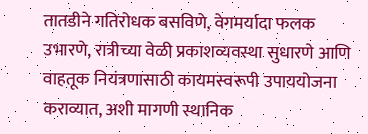तातडीने गतिरोधक बसविणे, वेगमर्यादा फलक उभारणे, रात्रीच्या वेळी प्रकाशव्यवस्था सुधारणे आणि वाहतूक नियंत्रणासाठी कायमस्वरूपी उपाययोजना कराव्यात, अशी मागणी स्थानिक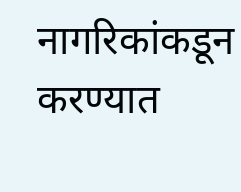नागरिकांकडून करण्यात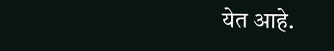येत आहे.